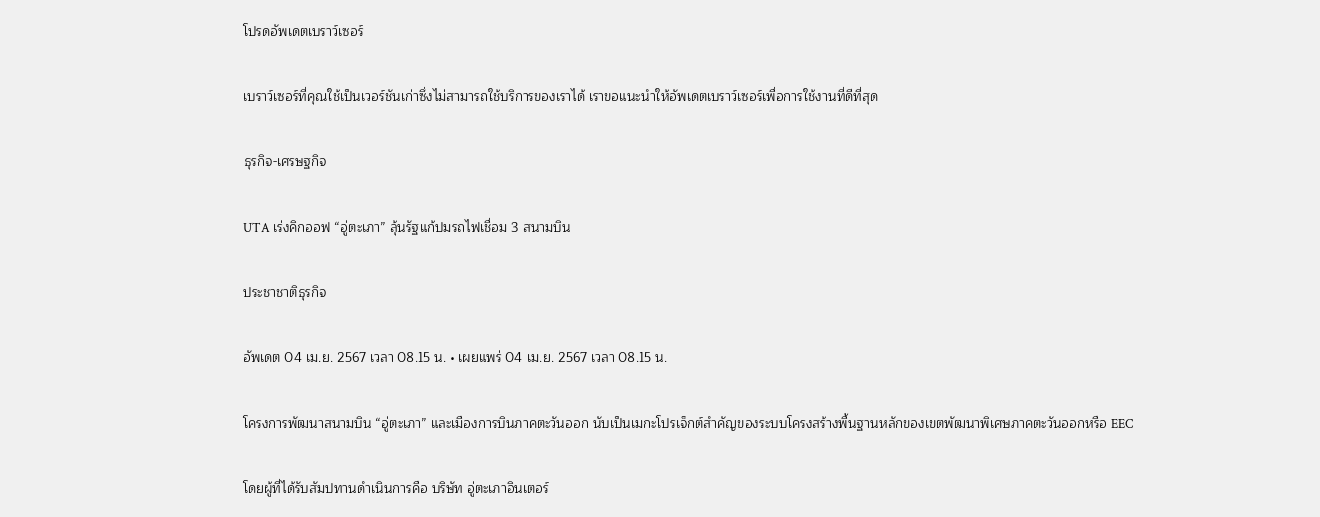โปรดอัพเดตเบราว์เซอร์

เบราว์เซอร์ที่คุณใช้เป็นเวอร์ชันเก่าซึ่งไม่สามารถใช้บริการของเราได้ เราขอแนะนำให้อัพเดตเบราว์เซอร์เพื่อการใช้งานที่ดีที่สุด

ธุรกิจ-เศรษฐกิจ

UTA เร่งคิกออฟ “อู่ตะเภา” ลุ้นรัฐแก้ปมรถไฟเชื่อม 3 สนามบิน

ประชาชาติธุรกิจ

อัพเดต 04 เม.ย. 2567 เวลา 08.15 น. • เผยแพร่ 04 เม.ย. 2567 เวลา 08.15 น.

โครงการพัฒนาสนามบิน “อู่ตะเภา” และเมืองการบินภาคตะวันออก นับเป็นเมกะโปรเจ็กต์สำคัญของระบบโครงสร้างพื้นฐานหลักของเขตพัฒนาพิเศษภาคตะวันออกหรือ EEC

โดยผู้ที่ได้รับสัมปทานดำเนินการคือ บริษัท อู่ตะเภาอินเตอร์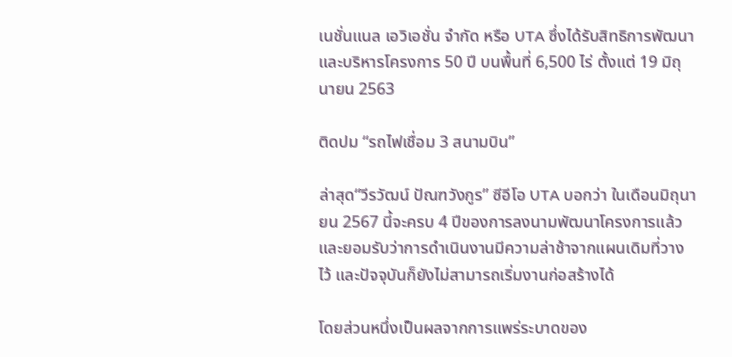เนชั่นแนล เอวิเอชั่น จำกัด หรือ UTA ซึ่งได้รับสิทธิการพัฒนาและบริหารโครงการ 50 ปี บนพื้นที่ 6,500 ไร่ ตั้งแต่ 19 มิถุนายน 2563

ติดปม “รถไฟเชื่อม 3 สนามบิน”

ล่าสุด“วีรวัฒน์ ปัณฑวังกูร” ซีอีโอ UTA บอกว่า ในเดือนมิถุนายน 2567 นี้จะครบ 4 ปีของการลงนามพัฒนาโครงการแล้ว และยอมรับว่าการดำเนินงานมีความล่าช้าจากแผนเดิมที่วางไว้ และปัจจุบันก็ยังไม่สามารถเริ่มงานก่อสร้างได้

โดยส่วนหนึ่งเป็นผลจากการแพร่ระบาดของ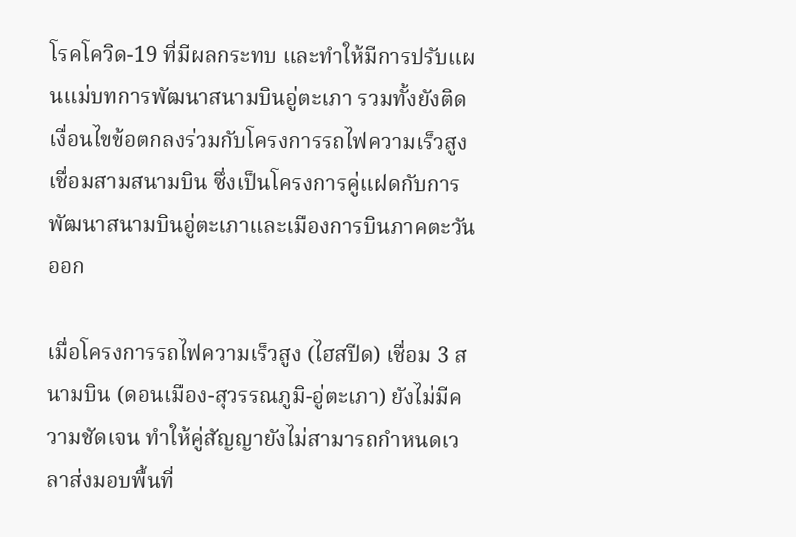โรคโควิด-19 ที่มีผลกระทบ และทำให้มีการปรับแผนแม่บทการพัฒนาสนามบินอู่ตะเภา รวมทั้งยังติดเงื่อนไขข้อตกลงร่วมกับโครงการรถไฟความเร็วสูงเชื่อมสามสนามบิน ซึ่งเป็นโครงการคู่แฝดกับการพัฒนาสนามบินอู่ตะเภาและเมืองการบินภาคตะวันออก

เมื่อโครงการรถไฟความเร็วสูง (ไฮสปีด) เชื่อม 3 สนามบิน (ดอนเมือง-สุวรรณภูมิ-อู่ตะเภา) ยังไม่มีความชัดเจน ทำให้คู่สัญญายังไม่สามารถกำหนดเวลาส่งมอบพื้นที่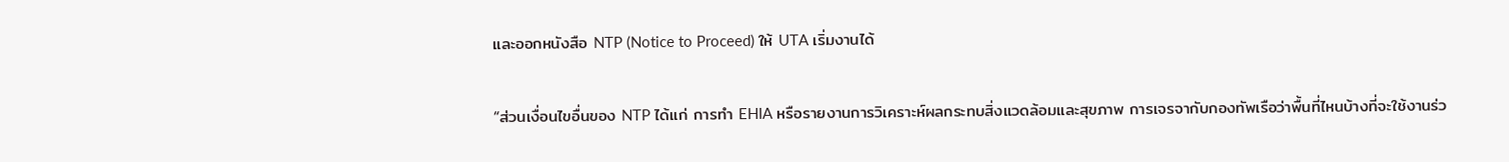และออกหนังสือ NTP (Notice to Proceed) ให้ UTA เริ่มงานได้

“ส่วนเงื่อนไขอื่นของ NTP ได้แก่ การทำ EHIA หรือรายงานการวิเคราะห์ผลกระทบสิ่งแวดล้อมและสุขภาพ การเจรจากับกองทัพเรือว่าพื้นที่ไหนบ้างที่จะใช้งานร่ว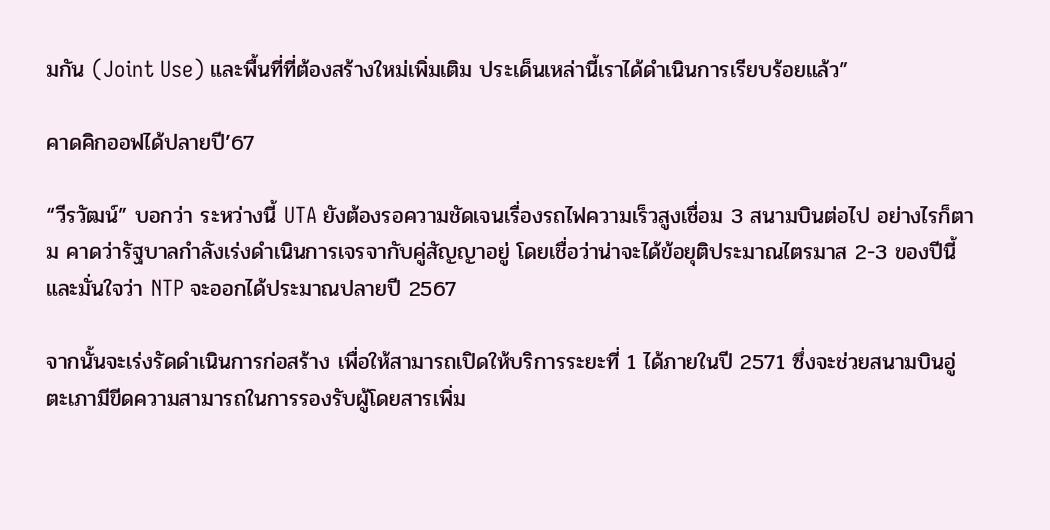มกัน (Joint Use) และพื้นที่ที่ต้องสร้างใหม่เพิ่มเติม ประเด็นเหล่านี้เราได้ดำเนินการเรียบร้อยแล้ว”

คาดคิกออฟได้ปลายปี’67

“วีรวัฒน์” บอกว่า ระหว่างนี้ UTA ยังต้องรอความชัดเจนเรื่องรถไฟความเร็วสูงเชื่อม 3 สนามบินต่อไป อย่างไรก็ตาม คาดว่ารัฐบาลกำลังเร่งดำเนินการเจรจากับคู่สัญญาอยู่ โดยเชื่อว่าน่าจะได้ข้อยุติประมาณไตรมาส 2-3 ของปีนี้ และมั่นใจว่า NTP จะออกได้ประมาณปลายปี 2567

จากนั้นจะเร่งรัดดำเนินการก่อสร้าง เพื่อให้สามารถเปิดให้บริการระยะที่ 1 ได้ภายในปี 2571 ซึ่งจะช่วยสนามบินอู่ตะเภามีขีดความสามารถในการรองรับผู้โดยสารเพิ่ม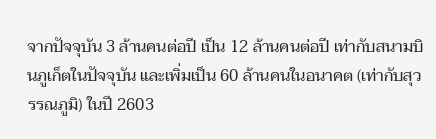จากปัจจุบัน 3 ล้านคนต่อปี เป็น 12 ล้านคนต่อปี เท่ากับสนามบินภูเก็ตในปัจจุบัน และเพิ่มเป็น 60 ล้านคนในอนาคต (เท่ากับสุวรรณภูมิ) ในปี 2603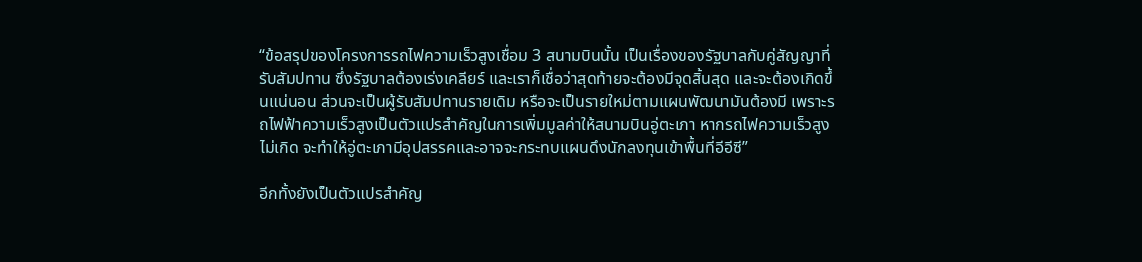“ข้อสรุปของโครงการรถไฟความเร็วสูงเชื่อม 3 สนามบินนั้น เป็นเรื่องของรัฐบาลกับคู่สัญญาที่รับสัมปทาน ซึ่งรัฐบาลต้องเร่งเคลียร์ และเราก็เชื่อว่าสุดท้ายจะต้องมีจุดสิ้นสุด และจะต้องเกิดขึ้นแน่นอน ส่วนจะเป็นผู้รับสัมปทานรายเดิม หรือจะเป็นรายใหม่ตามแผนพัฒนามันต้องมี เพราะรถไฟฟ้าความเร็วสูงเป็นตัวแปรสำคัญในการเพิ่มมูลค่าให้สนามบินอู่ตะเภา หากรถไฟความเร็วสูงไม่เกิด จะทำให้อู่ตะเภามีอุปสรรคและอาจจะกระทบแผนดึงนักลงทุนเข้าพื้นที่อีอีซี”

อีกทั้งยังเป็นตัวแปรสำคัญ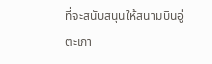ที่จะสนับสนุนให้สนามบินอู่ตะเภา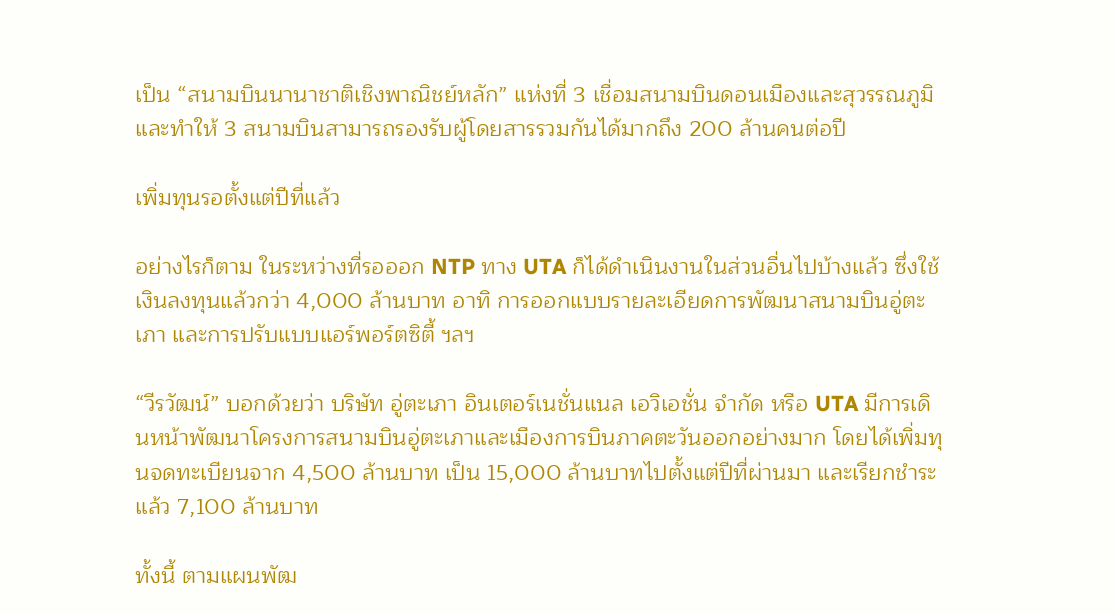เป็น “สนามบินนานาชาติเชิงพาณิชย์หลัก” แห่งที่ 3 เชื่อมสนามบินดอนเมืองและสุวรรณภูมิ และทำให้ 3 สนามบินสามารถรองรับผู้โดยสารรวมกันได้มากถึง 200 ล้านคนต่อปี

เพิ่มทุนรอตั้งแต่ปีที่แล้ว

อย่างไรก็ตาม ในระหว่างที่รอออก NTP ทาง UTA ก็ได้ดำเนินงานในส่วนอื่นไปบ้างแล้ว ซึ่งใช้เงินลงทุนแล้วกว่า 4,000 ล้านบาท อาทิ การออกแบบรายละเอียดการพัฒนาสนามบินอู่ตะเภา และการปรับแบบแอร์พอร์ตซิตี้ ฯลฯ

“วีรวัฒน์” บอกด้วยว่า บริษัท อู่ตะเภา อินเตอร์เนชั่นแนล เอวิเอชั่น จำกัด หรือ UTA มีการเดินหน้าพัฒนาโครงการสนามบินอู่ตะเภาและเมืองการบินภาคตะวันออกอย่างมาก โดยได้เพิ่มทุนจดทะเบียนจาก 4,500 ล้านบาท เป็น 15,000 ล้านบาทไปตั้งแต่ปีที่ผ่านมา และเรียกชำระแล้ว 7,100 ล้านบาท

ทั้งนี้ ตามแผนพัฒ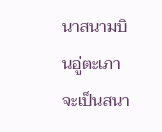นาสนามบินอู่ตะเภาจะเป็นสนา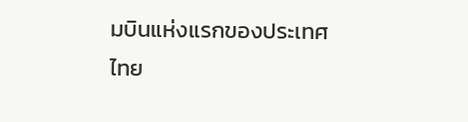มบินแห่งแรกของประเทศไทย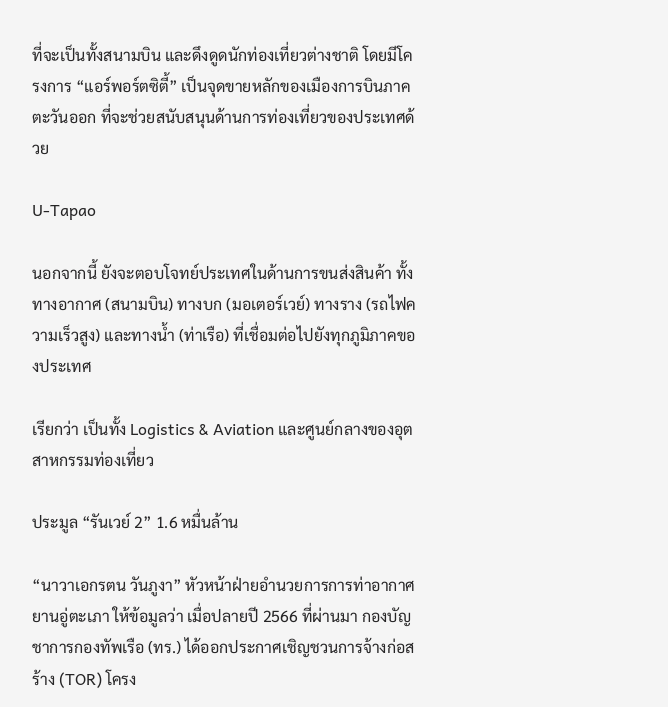ที่จะเป็นทั้งสนามบิน และดึงดูดนักท่องเที่ยวต่างชาติ โดยมีโครงการ “แอร์พอร์ตซิตี้” เป็นจุดขายหลักของเมืองการบินภาคตะวันออก ที่จะช่วยสนับสนุนด้านการท่องเที่ยวของประเทศด้วย

U-Tapao

นอกจากนี้ ยังจะตอบโจทย์ประเทศในด้านการขนส่งสินค้า ทั้งทางอากาศ (สนามบิน) ทางบก (มอเตอร์เวย์) ทางราง (รถไฟความเร็วสูง) และทางน้ำ (ท่าเรือ) ที่เชื่อมต่อไปยังทุกภูมิภาคของประเทศ

เรียกว่า เป็นทั้ง Logistics & Aviation และศูนย์กลางของอุตสาหกรรมท่องเที่ยว

ประมูล “รันเวย์ 2” 1.6 หมื่นล้าน

“นาวาเอกรตน วันภูงา” หัวหน้าฝ่ายอำนวยการการท่าอากาศยานอู่ตะเภา ให้ข้อมูลว่า เมื่อปลายปี 2566 ที่ผ่านมา กองบัญชาการกองทัพเรือ (ทร.) ได้ออกประกาศเชิญชวนการจ้างก่อสร้าง (TOR) โครง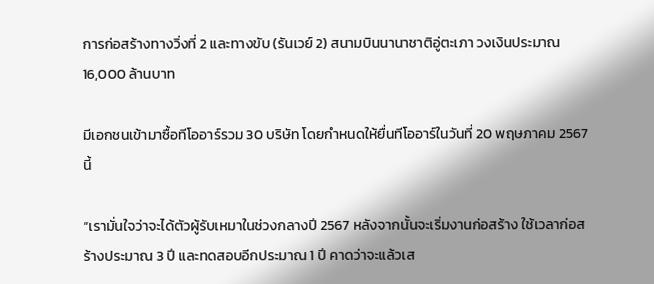การก่อสร้างทางวิ่งที่ 2 และทางขับ (รันเวย์ 2) สนามบินนานาชาติอู่ตะเภา วงเงินประมาณ 16,000 ล้านบาท

มีเอกชนเข้ามาซื้อทีโออาร์รวม 30 บริษัท โดยกำหนดให้ยื่นทีโออาร์ในวันที่ 20 พฤษภาคม 2567 นี้

“เรามั่นใจว่าจะได้ตัวผู้รับเหมาในช่วงกลางปี 2567 หลังจากนั้นจะเริ่มงานก่อสร้าง ใช้เวลาก่อสร้างประมาณ 3 ปี และทดสอบอีกประมาณ 1 ปี คาดว่าจะแล้วเส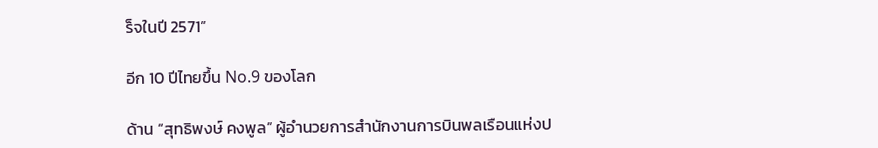ร็จในปี 2571”

อีก 10 ปีไทยขึ้น No.9 ของโลก

ด้าน “สุทธิพงษ์ คงพูล” ผู้อำนวยการสำนักงานการบินพลเรือนแห่งป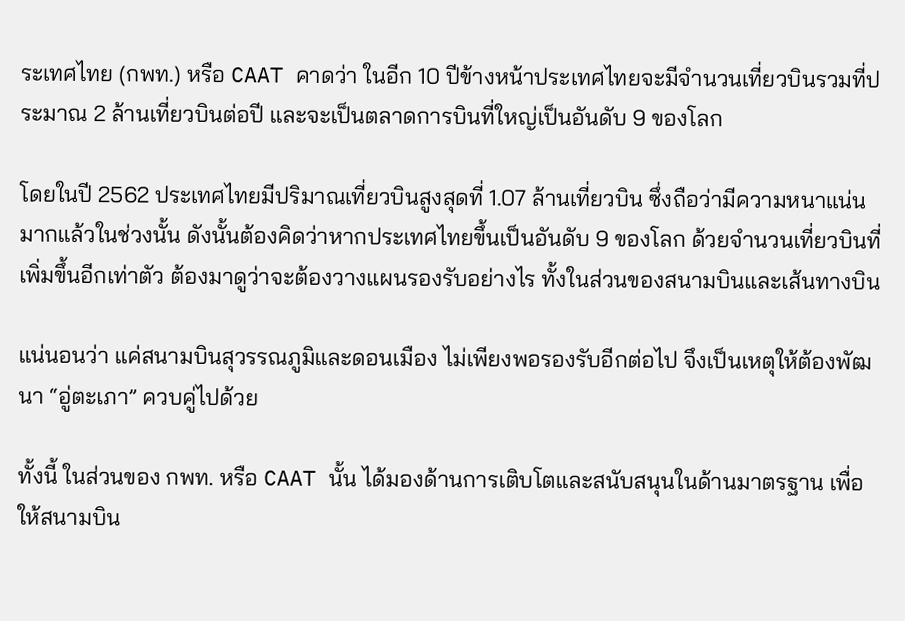ระเทศไทย (กพท.) หรือ CAAT คาดว่า ในอีก 10 ปีข้างหน้าประเทศไทยจะมีจำนวนเที่ยวบินรวมที่ประมาณ 2 ล้านเที่ยวบินต่อปี และจะเป็นตลาดการบินที่ใหญ่เป็นอันดับ 9 ของโลก

โดยในปี 2562 ประเทศไทยมีปริมาณเที่ยวบินสูงสุดที่ 1.07 ล้านเที่ยวบิน ซึ่งถือว่ามีความหนาแน่นมากแล้วในช่วงนั้น ดังนั้นต้องคิดว่าหากประเทศไทยขึ้นเป็นอันดับ 9 ของโลก ด้วยจำนวนเที่ยวบินที่เพิ่มขึ้นอีกเท่าตัว ต้องมาดูว่าจะต้องวางแผนรองรับอย่างไร ทั้งในส่วนของสนามบินและเส้นทางบิน

แน่นอนว่า แค่สนามบินสุวรรณภูมิและดอนเมือง ไม่เพียงพอรองรับอีกต่อไป จึงเป็นเหตุให้ต้องพัฒนา “อู่ตะเภา” ควบคู่ไปด้วย

ทั้งนี้ ในส่วนของ กพท. หรือ CAAT นั้น ได้มองด้านการเติบโตและสนับสนุนในด้านมาตรฐาน เพื่อให้สนามบิน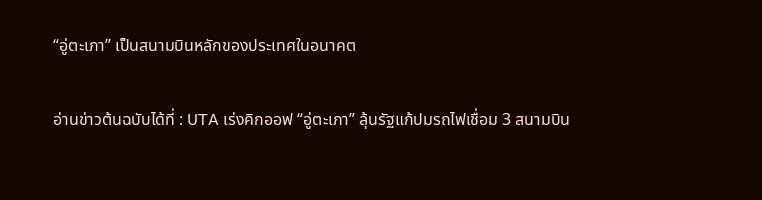“อู่ตะเภา” เป็นสนามบินหลักของประเทศในอนาคต

อ่านข่าวต้นฉบับได้ที่ : UTA เร่งคิกออฟ “อู่ตะเภา” ลุ้นรัฐแก้ปมรถไฟเชื่อม 3 สนามบิน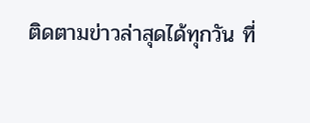ติดตามข่าวล่าสุดได้ทุกวัน ที่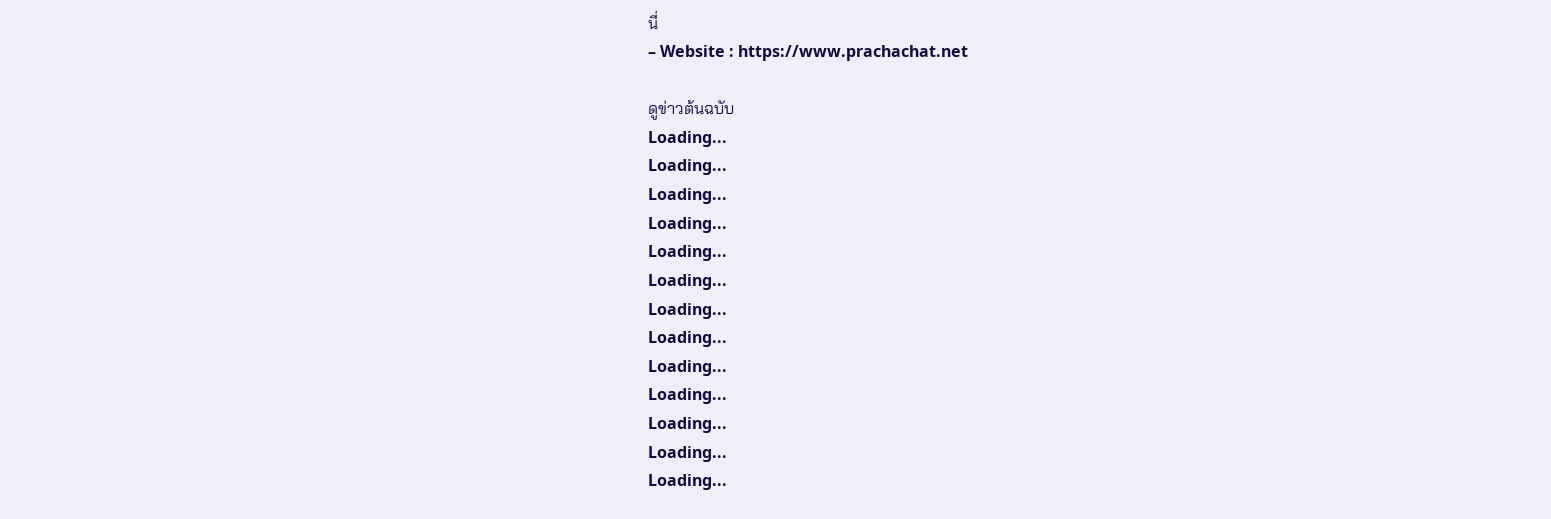นี่
– Website : https://www.prachachat.net

ดูข่าวต้นฉบับ
Loading...
Loading...
Loading...
Loading...
Loading...
Loading...
Loading...
Loading...
Loading...
Loading...
Loading...
Loading...
Loading...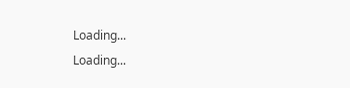Loading...
Loading...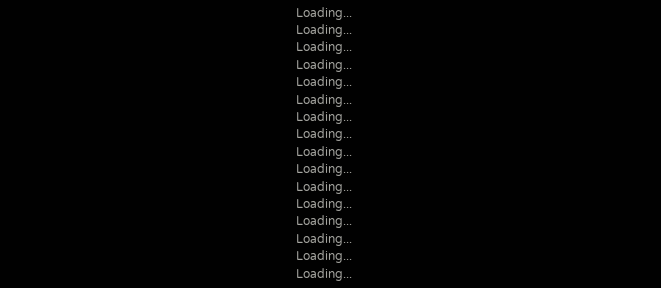Loading...
Loading...
Loading...
Loading...
Loading...
Loading...
Loading...
Loading...
Loading...
Loading...
Loading...
Loading...
Loading...
Loading...
Loading...
Loading...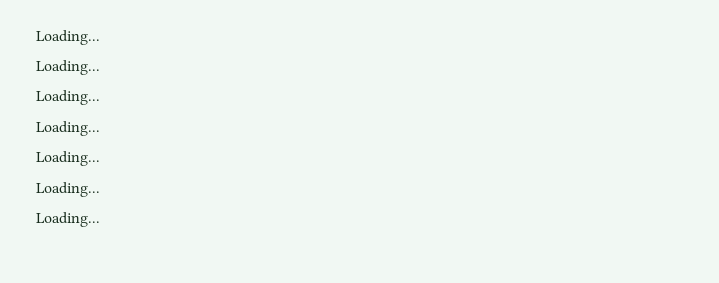Loading...
Loading...
Loading...
Loading...
Loading...
Loading...
Loading...